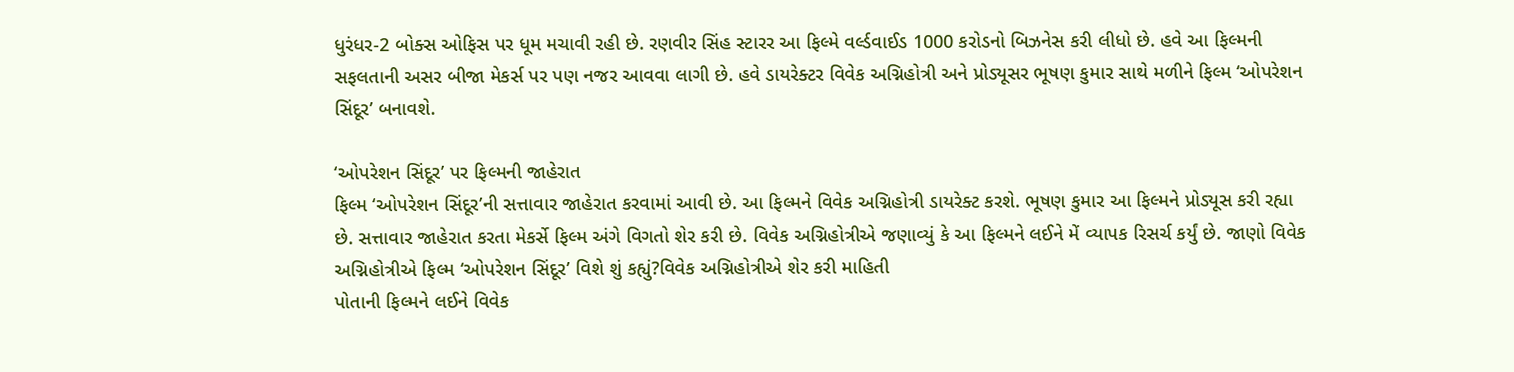ધુરંધર-2 બોક્સ ઓફિસ પર ધૂમ મચાવી રહી છે. રણવીર સિંહ સ્ટારર આ ફિલ્મે વર્લ્ડવાઈડ 1000 કરોડનો બિઝનેસ કરી લીધો છે. હવે આ ફિલ્મની સફલતાની અસર બીજા મેકર્સ પર પણ નજર આવવા લાગી છે. હવે ડાયરેક્ટર વિવેક અગ્નિહોત્રી અને પ્રોડ્યૂસર ભૂષણ કુમાર સાથે મળીને ફિલ્મ ‘ઓપરેશન સિંદૂર’ બનાવશે.

‘ઓપરેશન સિંદૂર’ પર ફિલ્મની જાહેરાત
ફિલ્મ ‘ઓપરેશન સિંદૂર’ની સત્તાવાર જાહેરાત કરવામાં આવી છે. આ ફિલ્મને વિવેક અગ્નિહોત્રી ડાયરેક્ટ કરશે. ભૂષણ કુમાર આ ફિલ્મને પ્રોડ્યૂસ કરી રહ્યા છે. સત્તાવાર જાહેરાત કરતા મેકર્સે ફિલ્મ અંગે વિગતો શેર કરી છે. વિવેક અગ્નિહોત્રીએ જણાવ્યું કે આ ફિલ્મને લઈને મેં વ્યાપક રિસર્ચ કર્યું છે. જાણો વિવેક અગ્નિહોત્રીએ ફિલ્મ ‘ઓપરેશન સિંદૂર’ વિશે શું કહ્યું?વિવેક અગ્નિહોત્રીએ શેર કરી માહિતી
પોતાની ફિલ્મને લઈને વિવેક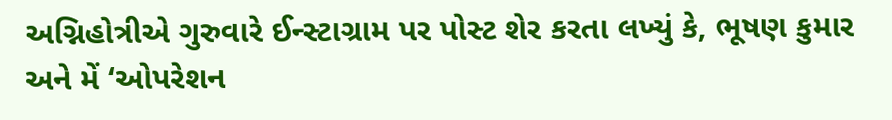અગ્નિહોત્રીએ ગુરુવારે ઈન્સ્ટાગ્રામ પર પોસ્ટ શેર કરતા લખ્યું કે, ભૂષણ કુમાર અને મેં ‘ઓપરેશન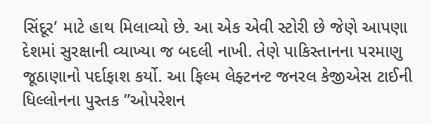સિંદૂર’ માટે હાથ મિલાવ્યો છે. આ એક એવી સ્ટોરી છે જેણે આપણા દેશમાં સુરક્ષાની વ્યાખ્યા જ બદલી નાખી. તેણે પાકિસ્તાનના પરમાણુ જૂઠાણાનો પર્દાફાશ કર્યો. આ ફિલ્મ લેફ્ટનન્ટ જનરલ કેજીએસ ટાઈની ધિલ્લોનના પુસ્તક ”ઓપરેશન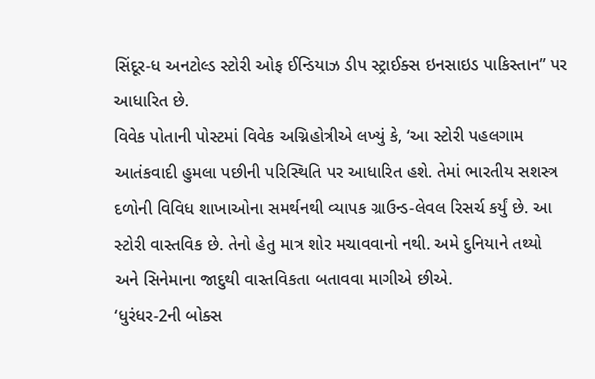સિંદૂર-ધ અનટોલ્ડ સ્ટોરી ઓફ ઈન્ડિયાઝ ડીપ સ્ટ્રાઈક્સ ઇનસાઇડ પાકિસ્તાન” પર આધારિત છે.
વિવેક પોતાની પોસ્ટમાં વિવેક અગ્નિહોત્રીએ લખ્યું કે, ‘આ સ્ટોરી પહલગામ આતંકવાદી હુમલા પછીની પરિસ્થિતિ પર આધારિત હશે. તેમાં ભારતીય સશસ્ત્ર દળોની વિવિધ શાખાઓના સમર્થનથી વ્યાપક ગ્રાઉન્ડ-લેવલ રિસર્ચ કર્યું છે. આ સ્ટોરી વાસ્તવિક છે. તેનો હેતુ માત્ર શોર મચાવવાનો નથી. અમે દુનિયાને તથ્યો અને સિનેમાના જાદુથી વાસ્તવિકતા બતાવવા માગીએ છીએ.
‘ધુરંધર-2ની બોક્સ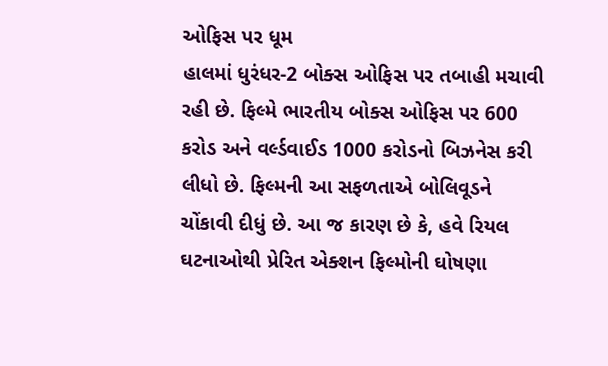ઓફિસ પર ધૂમ
હાલમાં ધુરંધર-2 બોક્સ ઓફિસ પર તબાહી મચાવી રહી છે. ફિલ્મે ભારતીય બોક્સ ઓફિસ પર 600 કરોડ અને વર્લ્ડવાઈડ 1000 કરોડનો બિઝનેસ કરી લીધો છે. ફિલ્મની આ સફળતાએ બોલિવૂડને ચોંકાવી દીધું છે. આ જ કારણ છે કે, હવે રિયલ ઘટનાઓથી પ્રેરિત એક્શન ફિલ્મોની ઘોષણા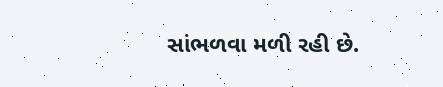સાંભળવા મળી રહી છે.